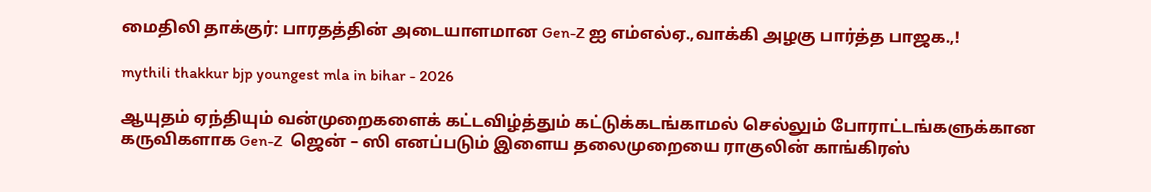மைதிலி தாக்குர்: பாரதத்தின் அடையாளமான Gen-Z ஐ எம்எல்ஏ.,வாக்கி அழகு பார்த்த பாஜக.,!

mythili thakkur bjp youngest mla in bihar - 2026

ஆயுதம் ஏந்தியும் வன்முறைகளைக் கட்டவிழ்த்தும் கட்டுக்கடங்காமல் செல்லும் போராட்டங்களுக்கான கருவிகளாக Gen-Z  ஜென் – ஸி எனப்படும் இளைய தலைமுறையை ராகுலின் காங்கிரஸ்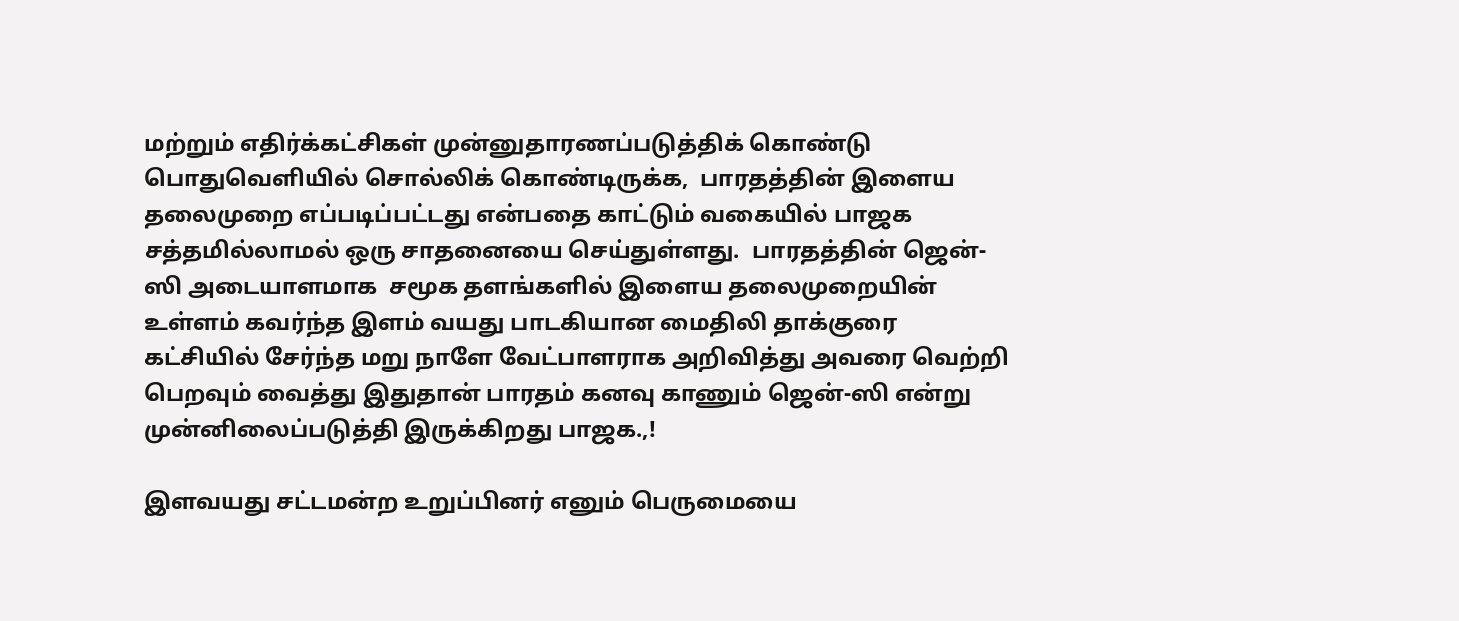மற்றும் எதிர்க்கட்சிகள் முன்னுதாரணப்படுத்திக் கொண்டு பொதுவெளியில் சொல்லிக் கொண்டிருக்க,  பாரதத்தின் இளைய தலைமுறை எப்படிப்பட்டது என்பதை காட்டும் வகையில் பாஜக சத்தமில்லாமல் ஒரு சாதனையை செய்துள்ளது.  பாரதத்தின் ஜென்-ஸி அடையாளமாக  சமூக தளங்களில் இளைய தலைமுறையின் உள்ளம் கவர்ந்த இளம் வயது பாடகியான மைதிலி தாக்குரை கட்சியில் சேர்ந்த மறு நாளே வேட்பாளராக அறிவித்து அவரை வெற்றி பெறவும் வைத்து இதுதான் பாரதம் கனவு காணும் ஜென்-ஸி என்று முன்னிலைப்படுத்தி இருக்கிறது பாஜக.,!

இளவயது சட்டமன்ற உறுப்பினர் எனும் பெருமையை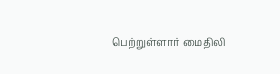பெற்றுள்ளார் மைதிலி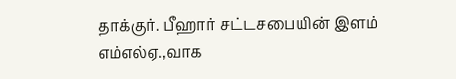தாக்குர். பீஹார் சட்டசபையின் இளம் எம்எல்ஏ.,வாக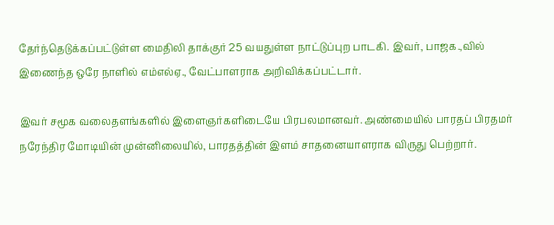தேர்ந்தெடுக்கப்பட்டுள்ள மைதிலி தாக்குர் 25 வயதுள்ள நாட்டுப்புற பாடகி. இவர், பாஜக.,வில் இணைந்த ஒரே நாளில் எம்எல்ஏ., வேட்பாளராக அறிவிக்கப்பட்டார்.

இவர் சமூக வலைதளங்களில் இளைஞர்களிடையே பிரபலமானவர். அண்மையில் பாரதப் பிரதமர் நரேந்திர மோடியின் முன்னிலையில், பாரதத்தின் இளம் சாதனையாளராக விருது பெற்றார்.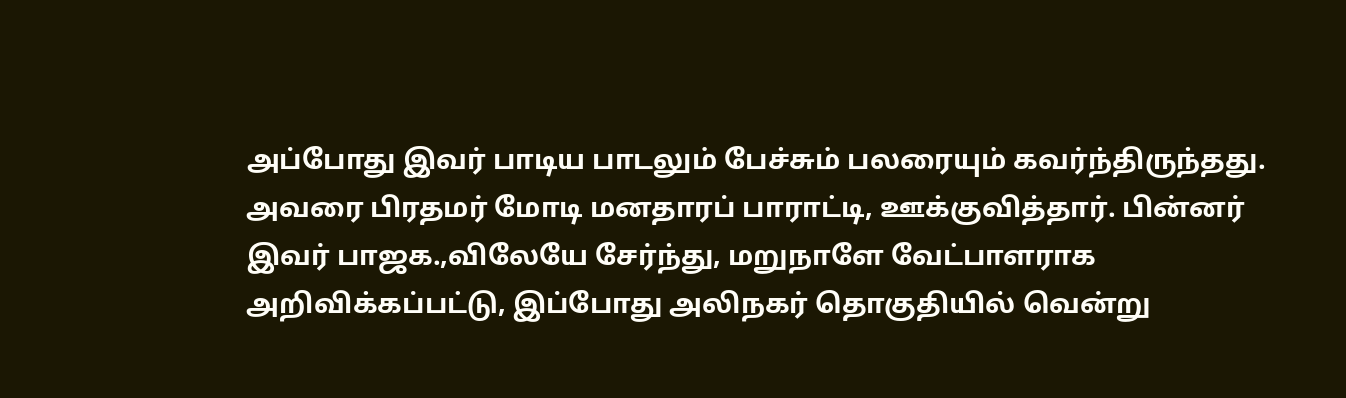அப்போது இவர் பாடிய பாடலும் பேச்சும் பலரையும் கவர்ந்திருந்தது. அவரை பிரதமர் மோடி மனதாரப் பாராட்டி, ஊக்குவித்தார். பின்னர் இவர் பாஜக.,விலேயே சேர்ந்து, மறுநாளே வேட்பாளராக அறிவிக்கப்பட்டு, இப்போது அலிநகர் தொகுதியில் வென்று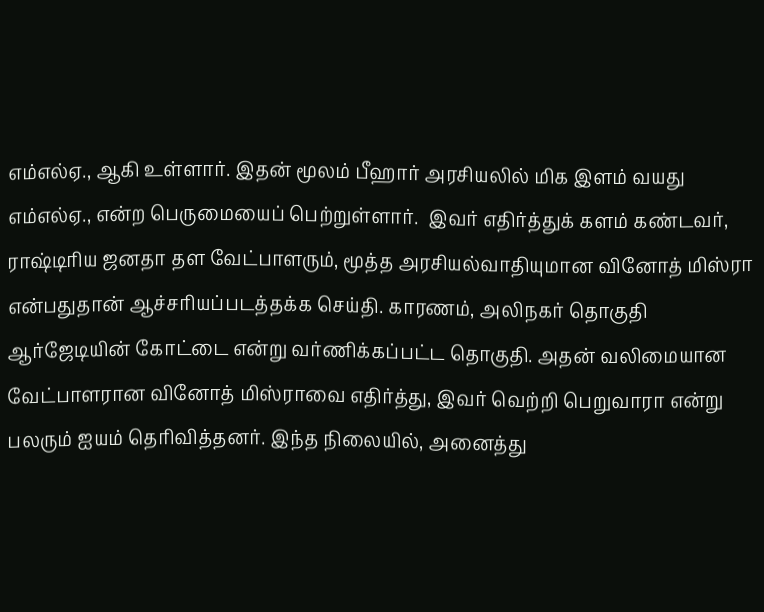எம்எல்ஏ., ஆகி உள்ளார். இதன் மூலம் பீஹார் அரசியலில் மிக இளம் வயது எம்எல்ஏ., என்ற பெருமையைப் பெற்றுள்ளார்.  இவர் எதிர்த்துக் களம் கண்டவர், ராஷ்டிரிய ஜனதா தள வேட்பாளரும், மூத்த அரசியல்வாதியுமான வினோத் மிஸ்ரா என்பதுதான் ஆச்சரியப்படத்தக்க செய்தி. காரணம், அலிநகர் தொகுதி ஆர்ஜேடியின் கோட்டை என்று வர்ணிக்கப்பட்ட தொகுதி. அதன் வலிமையான வேட்பாளரான வினோத் மிஸ்ராவை எதிர்த்து, இவர் வெற்றி பெறுவாரா என்று பலரும் ஐயம் தெரிவித்தனர். இந்த நிலையில், அனைத்து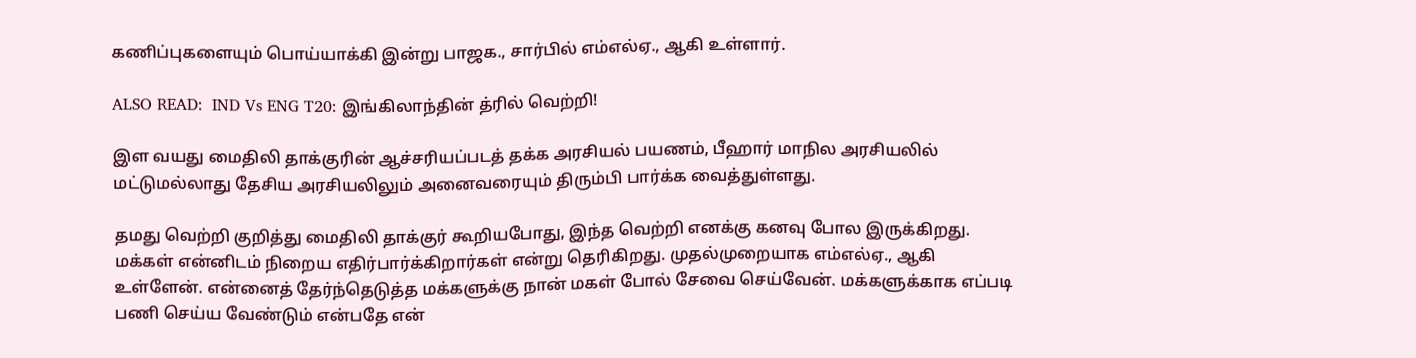கணிப்புகளையும் பொய்யாக்கி இன்று பாஜக., சார்பில் எம்எல்ஏ., ஆகி உள்ளார்.

ALSO READ:  IND Vs ENG T20: இங்கிலாந்தின் த்ரில் வெற்றி!

இள வயது மைதிலி தாக்குரின் ஆச்சரியப்படத் தக்க அரசியல் பயணம், பீஹார் மாநில அரசியலில் மட்டுமல்லாது தேசிய அரசியலிலும் அனைவரையும் திரும்பி பார்க்க வைத்துள்ளது.

தமது வெற்றி குறித்து மைதிலி தாக்குர் கூறியபோது, இந்த வெற்றி எனக்கு கனவு போல இருக்கிறது. மக்கள் என்னிடம் நிறைய எதிர்பார்க்கிறார்கள் என்று தெரிகிறது. முதல்முறையாக எம்எல்ஏ., ஆகி உள்ளேன். என்னைத் தேர்ந்தெடுத்த மக்களுக்கு நான் மகள் போல் சேவை செய்வேன். மக்களுக்காக எப்படி பணி செய்ய வேண்டும் என்பதே என்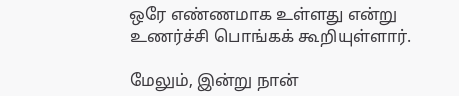ஒரே எண்ணமாக உள்ளது என்று உணர்ச்சி பொங்கக் கூறியுள்ளார்.

மேலும், இன்று நான்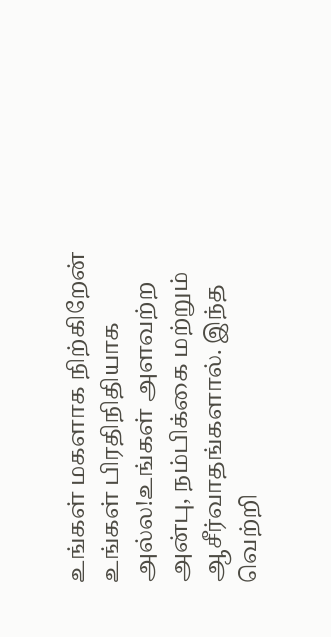உங்கள் மகளாக நிற்கிறேன் உங்கள் பிரதிநிதியாக அல்ல!உங்கள் அளவற்ற அன்பு, நம்பிக்கை மற்றும் ஆசீர்வாதங்களால். இந்த வெற்றி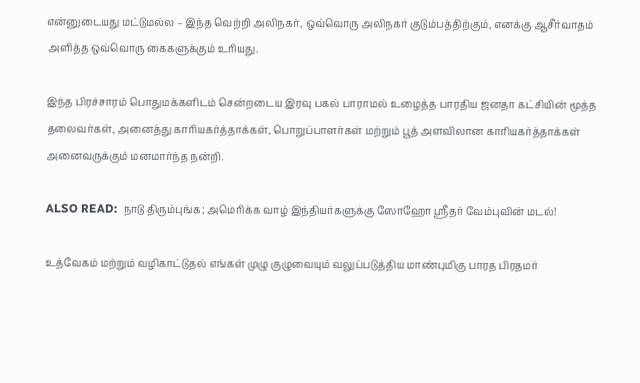என்னுடையது மட்டுமல்ல – இந்த வெற்றி அலிநகர், ஒவ்வொரு அலிநகர் குடும்பத்திற்கும், எனக்கு ஆசீர்வாதம் அளித்த ஒவ்வொரு கைகளுக்கும் உரியது.

இந்த பிரச்சாரம் பொதுமக்களிடம் சென்றடைய இரவு பகல் பாராமல் உழைத்த பாரதிய ஜனதா கட்சியின் மூத்த தலைவர்கள், அனைத்து காரியகர்த்தாக்கள், பொறுப்பாளர்கள் மற்றும் பூத் அளவிலான காரியகர்த்தாக்கள் அனைவருக்கும் மனமார்ந்த நன்றி.

ALSO READ:  நாடு திரும்புங்க; அமெரிக்க வாழ் இந்தியர்களுக்கு ஸோஹோ ஸ்ரீதர் வேம்புவின் மடல்!

உத்வேகம் மற்றும் வழிகாட்டுதல் எங்கள் முழு குழுவையும் வலுப்படுத்திய மாண்புமிகு பாரத பிரதமர்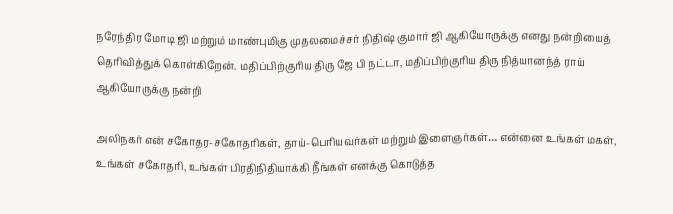நரேந்திர மோடி ஜி மற்றும் மாண்புமிகு முதலமைச்சர் நிதிஷ் குமார் ஜி ஆகியோருக்கு எனது நன்றியைத் தெரிவித்துக் கொள்கிறேன். மதிப்பிற்குரிய திரு ஜே பி நட்டா, மதிப்பிற்குரிய திரு நித்யானந்த் ராய் ஆகியோருக்கு நன்றி

அலிநகர் என் சகோதர-சகோதரிகள், தாய்-பெரியவர்கள் மற்றும் இளைஞர்கள்… என்னை உங்கள் மகள், உங்கள் சகோதரி, உங்கள் பிரதிநிதியாக்கி நீங்கள் எனக்கு கொடுத்த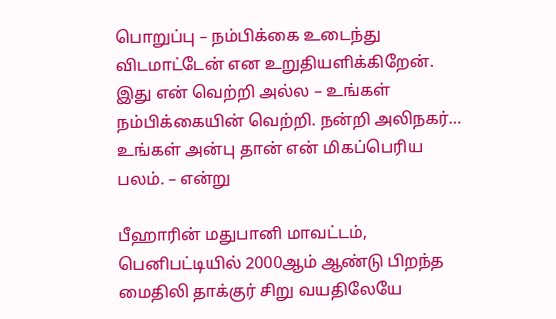பொறுப்பு – நம்பிக்கை உடைந்து விடமாட்டேன் என உறுதியளிக்கிறேன். இது என் வெற்றி அல்ல – உங்கள் நம்பிக்கையின் வெற்றி. நன்றி அலிநகர்… உங்கள் அன்பு தான் என் மிகப்பெரிய பலம். – என்று

பீஹாரின் மதுபானி மாவட்டம், பெனிபட்டியில் 2000ஆம் ஆண்டு பிறந்த மைதிலி தாக்குர் சிறு வயதிலேயே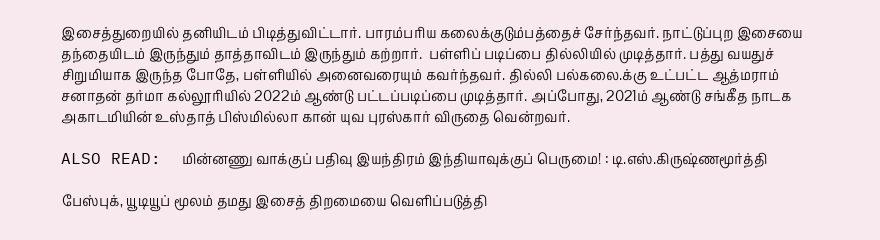இசைத்துறையில் தனியிடம் பிடித்துவிட்டார். பாரம்பரிய கலைக்குடும்பத்தைச் சேர்ந்தவர். நாட்டுப்புற இசையை தந்தையிடம் இருந்தும் தாத்தாவிடம் இருந்தும் கற்றார்.  பள்ளிப் படிப்பை தில்லியில் முடித்தார். பத்து வயதுச் சிறுமியாக இருந்த போதே, பள்ளியில் அனைவரையும் கவர்ந்தவர். தில்லி பல்கலை.க்கு உட்பட்ட ஆத்மராம் சனாதன் தர்மா கல்லூரியில் 2022ம் ஆண்டு பட்டப்படிப்பை முடித்தார். அப்போது, 2021ம் ஆண்டு சங்கீத நாடக அகாடமியின் உஸ்தாத் பிஸ்மில்லா கான் யுவ புரஸ்கார் விருதை வென்றவர்.

ALSO READ:  மின்னணு வாக்குப் பதிவு இயந்திரம் இந்தியாவுக்குப் பெருமை! : டி.எஸ்.கிருஷ்ணமூர்த்தி

பேஸ்புக், யூடியூப் மூலம் தமது இசைத் திறமையை வெளிப்படுத்தி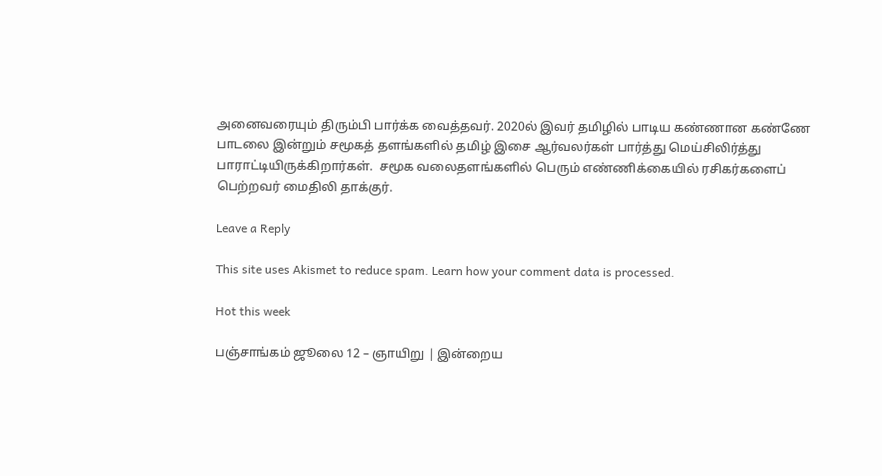அனைவரையும் திரும்பி பார்க்க வைத்தவர். 2020ல் இவர் தமிழில் பாடிய கண்ணான கண்ணே பாடலை இன்றும் சமூகத் தளங்களில் தமிழ் இசை ஆர்வலர்கள் பார்த்து மெய்சிலிர்த்து பாராட்டியிருக்கிறார்கள்.  சமூக வலைதளங்களில் பெரும் எண்ணிக்கையில் ரசிகர்களைப் பெற்றவர் மைதிலி தாக்குர்.

Leave a Reply

This site uses Akismet to reduce spam. Learn how your comment data is processed.

Hot this week

பஞ்சாங்கம் ஜூலை 12 – ஞாயிறு | இன்றைய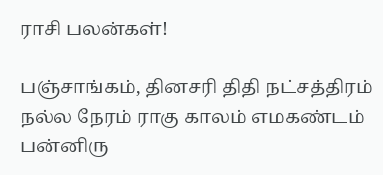ராசி பலன்கள்!

பஞ்சாங்கம், தினசரி திதி நட்சத்திரம் நல்ல நேரம் ராகு காலம் எமகண்டம் பன்னிரு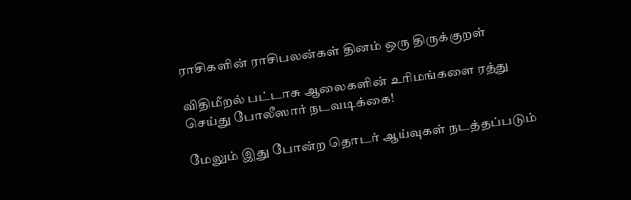ராசிகளின் ராசிபலன்கள் தினம் ஒரு திருக்குறள்

விதிமீறல் பட்டாசு ஆலைகளின் உரிமங்களை ரத்து செய்து போலீஸார் நடவடிக்கை!

மேலும் இது போன்ற தொடர் ஆய்வுகள் நடத்தப்படும்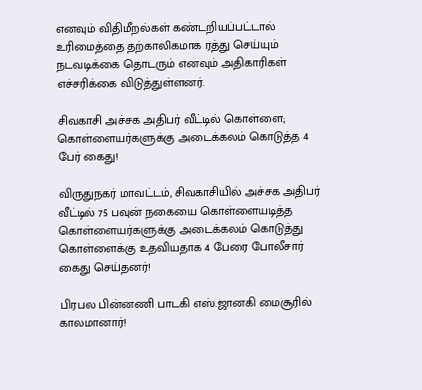எனவும் விதிமீறல்கள் கண்டறியப்பட்டால் உரிமைத்தை தற்காலிகமாக ரத்து செய்யும் நடவடிக்கை தொடரும் எனவும் அதிகாரிகள் எச்சரிக்கை விடுத்துள்ளனர்.

சிவகாசி அச்சக அதிபர் வீட்டில் கொள்ளை; கொள்ளையர்களுக்கு அடைக்கலம் கொடுத்த 4 பேர் கைது!

விருதுநகர் மாவட்டம், சிவகாசியில் அச்சக அதிபர் வீட்டில் 75 பவுன் நகையை கொள்ளையடித்த கொள்ளையர்களுக்கு அடைக்கலம் கொடுத்து கொள்ளைக்கு உதவியதாக 4 பேரை போலீசார் கைது செய்தனர்!

பிரபல பின்னணி பாடகி எஸ்.ஜானகி மைசூரில் காலமானார்!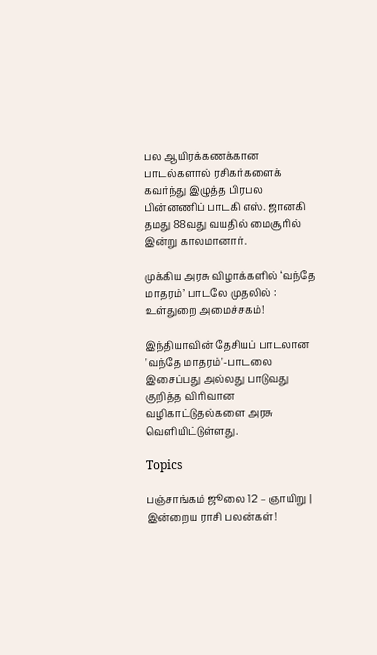பல ஆயிரக்கணக்கான பாடல்களால் ரசிகர்களைக் கவர்ந்து இழுத்த பிரபல பின்னணிப் பாடகி எஸ். ஜானகி தமது 88வது வயதில் மைசூரில் இன்று காலமானார்.

முக்கிய அரசு விழாக்களில் ‘வந்தே மாதரம்’ பாடலே முதலில் : உள்துறை அமைச்சகம்!

இந்தியாவின் தேசியப் பாடலான 'வந்தே மாதரம்'-பாடலை இசைப்பது அல்லது பாடுவது குறித்த விரிவான வழிகாட்டுதல்களை அரசு வெளியிட்டுள்ளது.

Topics

பஞ்சாங்கம் ஜூலை 12 – ஞாயிறு | இன்றைய ராசி பலன்கள்!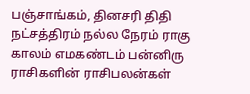பஞ்சாங்கம், தினசரி திதி நட்சத்திரம் நல்ல நேரம் ராகு காலம் எமகண்டம் பன்னிரு ராசிகளின் ராசிபலன்கள்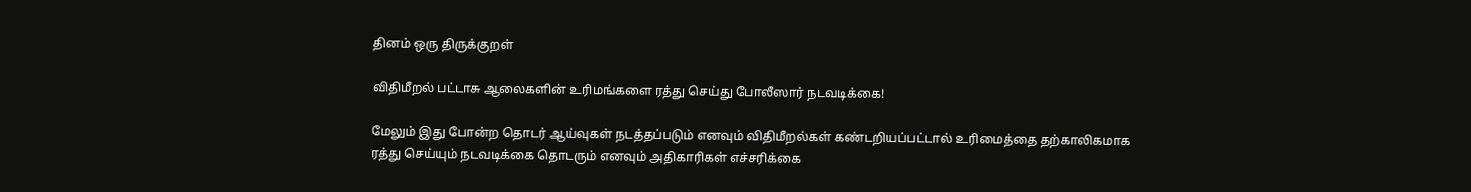தினம் ஒரு திருக்குறள்

விதிமீறல் பட்டாசு ஆலைகளின் உரிமங்களை ரத்து செய்து போலீஸார் நடவடிக்கை!

மேலும் இது போன்ற தொடர் ஆய்வுகள் நடத்தப்படும் எனவும் விதிமீறல்கள் கண்டறியப்பட்டால் உரிமைத்தை தற்காலிகமாக ரத்து செய்யும் நடவடிக்கை தொடரும் எனவும் அதிகாரிகள் எச்சரிக்கை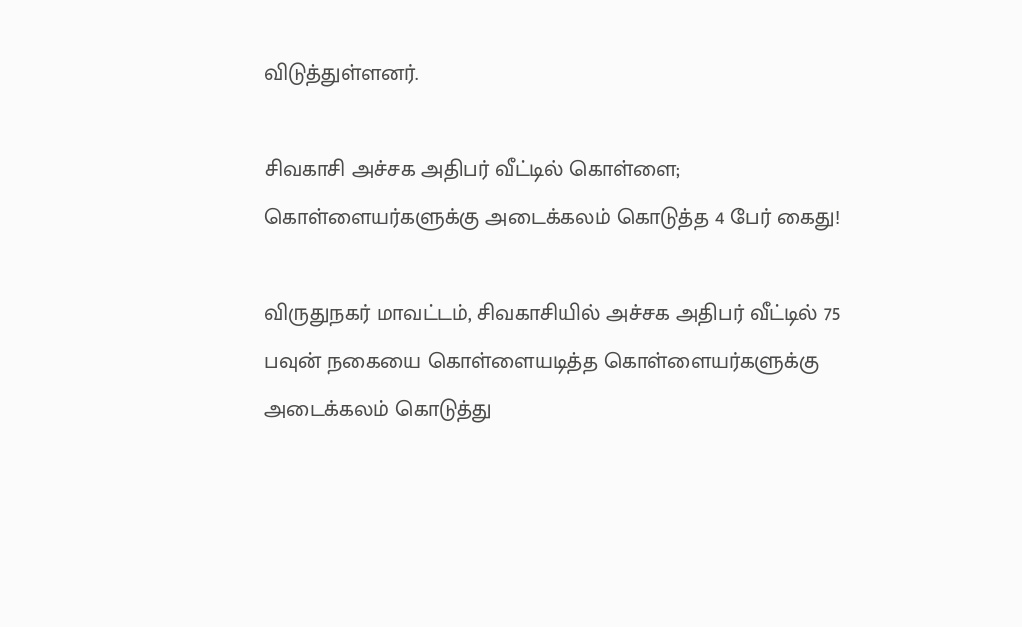விடுத்துள்ளனர்.

சிவகாசி அச்சக அதிபர் வீட்டில் கொள்ளை; கொள்ளையர்களுக்கு அடைக்கலம் கொடுத்த 4 பேர் கைது!

விருதுநகர் மாவட்டம், சிவகாசியில் அச்சக அதிபர் வீட்டில் 75 பவுன் நகையை கொள்ளையடித்த கொள்ளையர்களுக்கு அடைக்கலம் கொடுத்து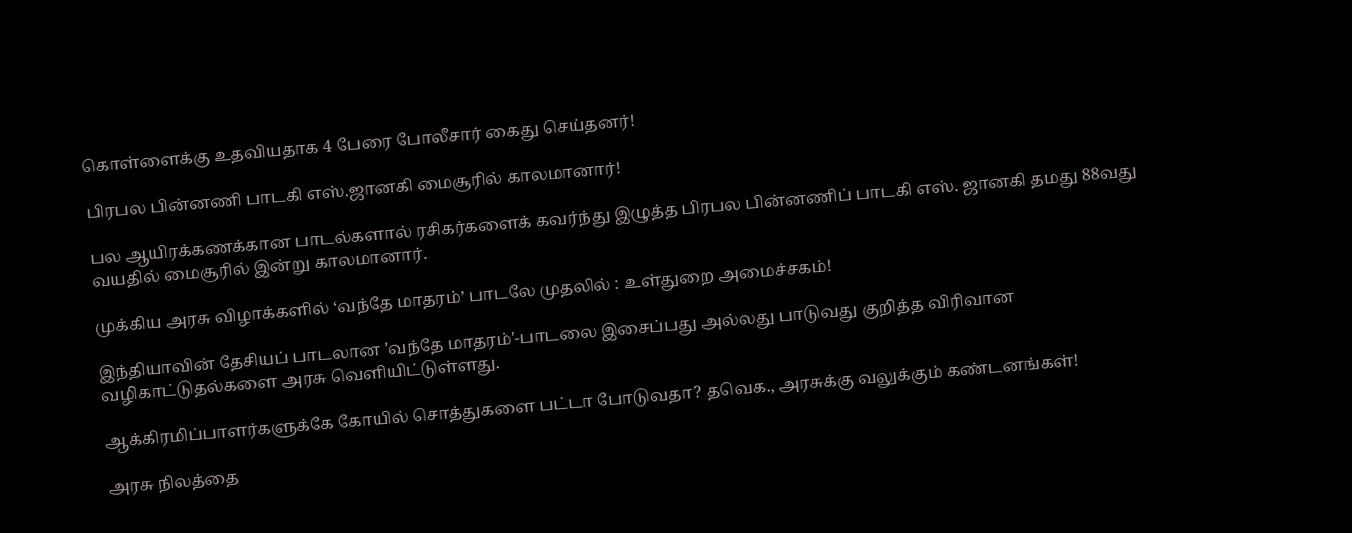கொள்ளைக்கு உதவியதாக 4 பேரை போலீசார் கைது செய்தனர்!

பிரபல பின்னணி பாடகி எஸ்.ஜானகி மைசூரில் காலமானார்!

பல ஆயிரக்கணக்கான பாடல்களால் ரசிகர்களைக் கவர்ந்து இழுத்த பிரபல பின்னணிப் பாடகி எஸ். ஜானகி தமது 88வது வயதில் மைசூரில் இன்று காலமானார்.

முக்கிய அரசு விழாக்களில் ‘வந்தே மாதரம்’ பாடலே முதலில் : உள்துறை அமைச்சகம்!

இந்தியாவின் தேசியப் பாடலான 'வந்தே மாதரம்'-பாடலை இசைப்பது அல்லது பாடுவது குறித்த விரிவான வழிகாட்டுதல்களை அரசு வெளியிட்டுள்ளது.

ஆக்கிரமிப்பாளர்களுக்கே கோயில் சொத்துகளை பட்டா போடுவதா? தவெக., அரசுக்கு வலுக்கும் கண்டனங்கள்!

அரசு நிலத்தை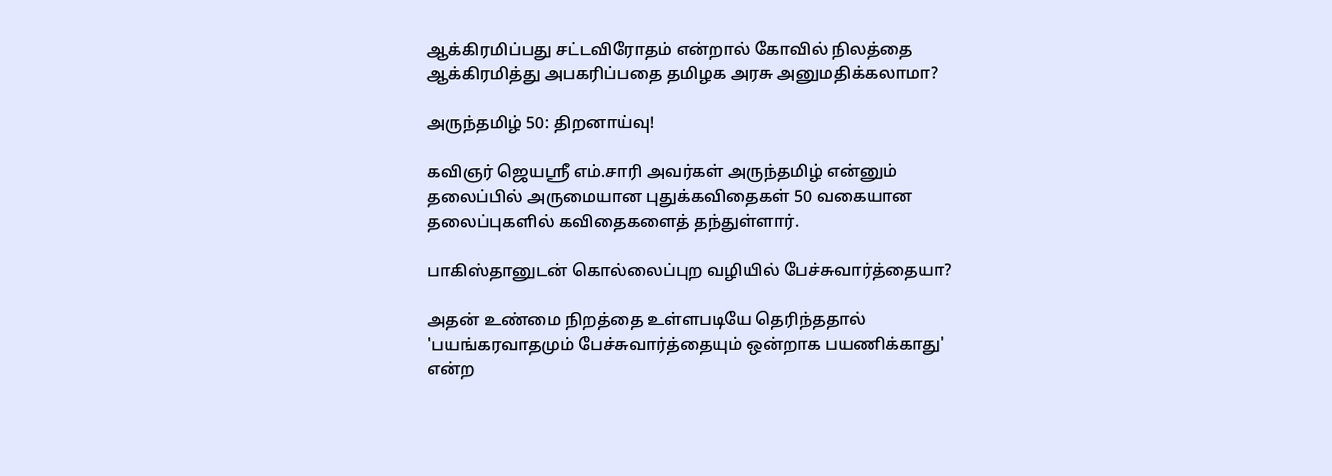ஆக்கிரமிப்பது சட்டவிரோதம் என்றால் கோவில் நிலத்தை ஆக்கிரமித்து அபகரிப்பதை தமிழக அரசு அனுமதிக்கலாமா?

அருந்தமிழ் 50: திறனாய்வு!

கவிஞர் ஜெயஸ்ரீ எம்.சாரி அவர்கள் அருந்தமிழ் என்னும் தலைப்பில் அருமையான புதுக்கவிதைகள் 50 வகையான தலைப்புகளில் கவிதைகளைத் தந்துள்ளார்.

பாகிஸ்தானுடன் கொல்லைப்புற வழியில் பேச்சுவார்த்தையா?

அதன் உண்மை நிறத்தை உள்ளபடியே தெரிந்ததால் 'பயங்கரவாதமும் பேச்சுவார்த்தையும் ஒன்றாக பயணிக்காது' என்ற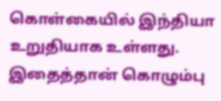கொள்கையில் இந்தியா உறுதியாக உள்ளது. இதைத்தான் கொழும்பு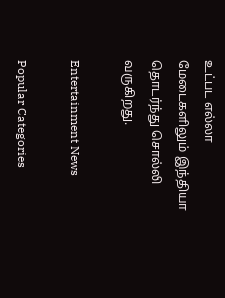உட்பட எல்லா மேடைகளிலும் இந்தியா தொடர்ந்து சொல்லி வருகிறது.

Entertainment News

Popular Categories